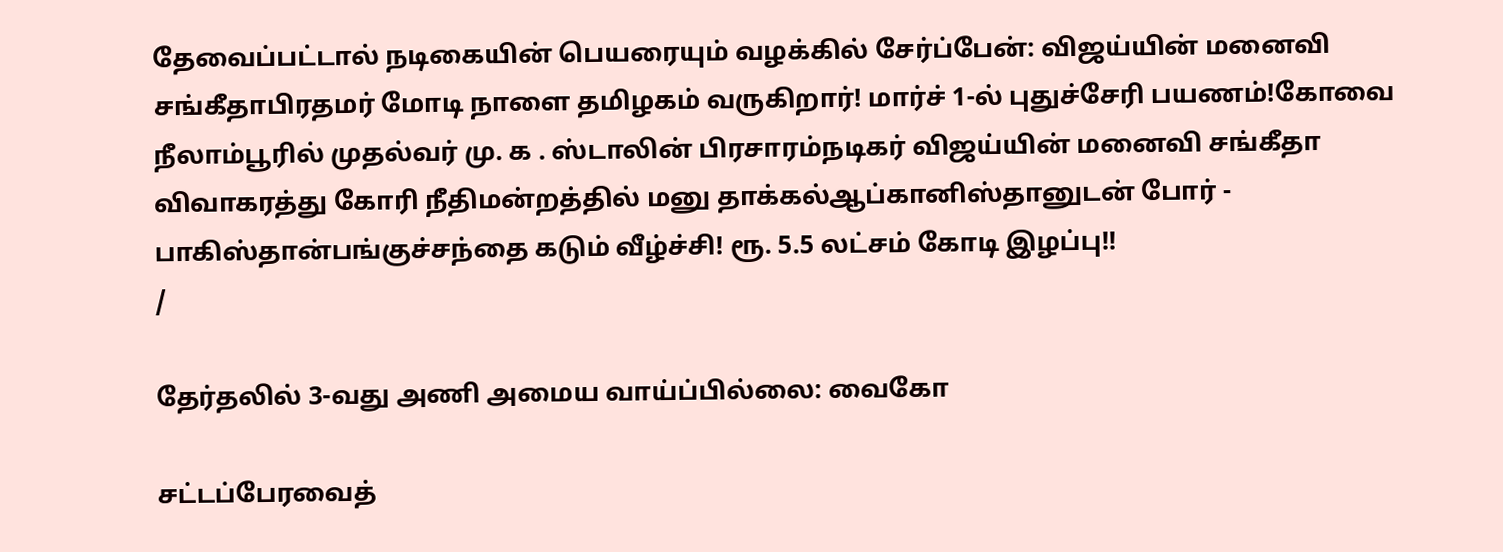தேவைப்பட்டால் நடிகையின் பெயரையும் வழக்கில் சேர்ப்பேன்: விஜய்யின் மனைவி சங்கீதாபிரதமர் மோடி நாளை தமிழகம் வருகிறார்! மார்ச் 1-ல் புதுச்சேரி பயணம்!கோவை நீலாம்பூரில் முதல்வர் மு. க . ஸ்டாலின் பிரசாரம்நடிகர் விஜய்யின் மனைவி சங்கீதா விவாகரத்து கோரி நீதிமன்றத்தில் மனு தாக்கல்ஆப்கானிஸ்தானுடன் போர் - பாகிஸ்தான்பங்குச்சந்தை கடும் வீழ்ச்சி! ரூ. 5.5 லட்சம் கோடி இழப்பு!!
/

தேர்தலில் 3-வது அணி அமைய வாய்ப்பில்லை: வைகோ

சட்டப்பேரவைத்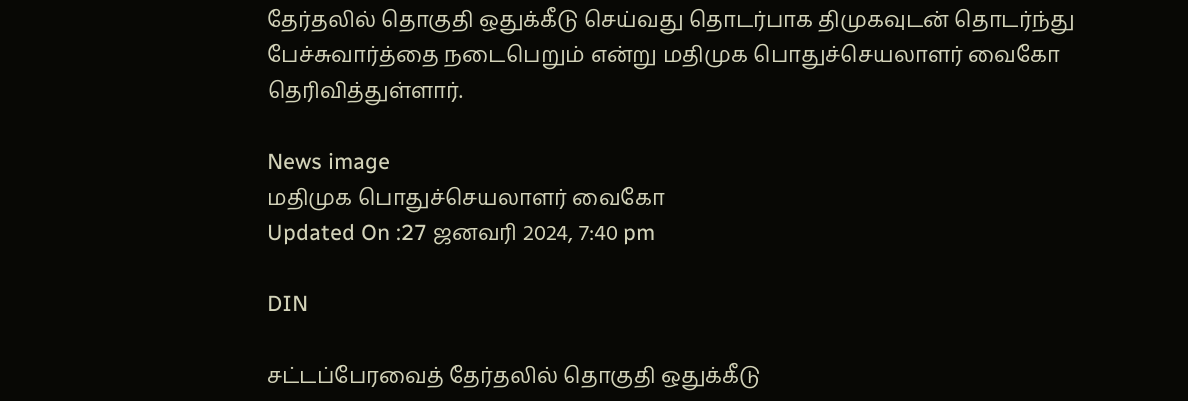தேர்தலில் தொகுதி ஒதுக்கீடு செய்வது தொடர்பாக திமுகவுடன் தொடர்ந்து பேச்சுவார்த்தை நடைபெறும் என்று மதிமுக பொதுச்செயலாளர் வைகோ தெரிவித்துள்ளார்.

News image
மதிமுக பொதுச்செயலாளர் வைகோ
Updated On :27 ஜனவரி 2024, 7:40 pm

DIN

சட்டப்பேரவைத் தேர்தலில் தொகுதி ஒதுக்கீடு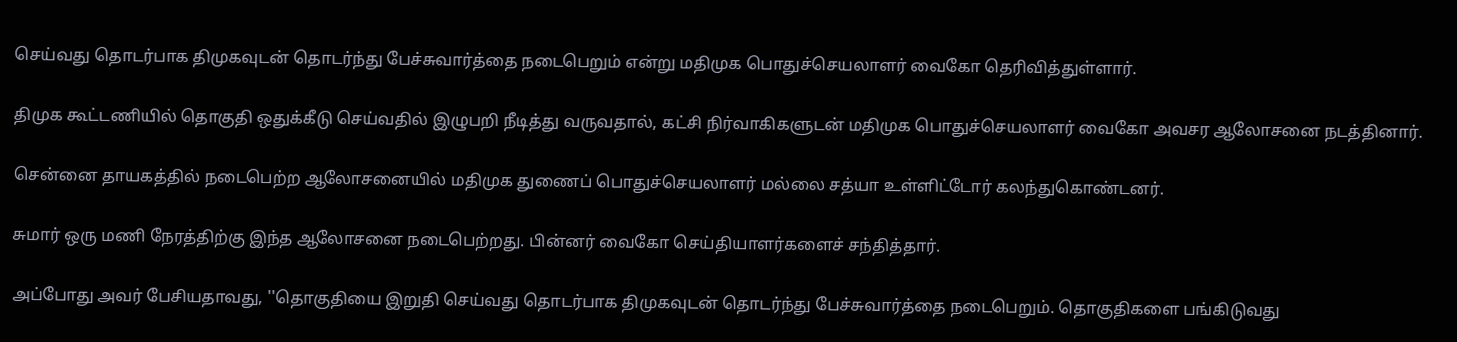செய்வது தொடர்பாக திமுகவுடன் தொடர்ந்து பேச்சுவார்த்தை நடைபெறும் என்று மதிமுக பொதுச்செயலாளர் வைகோ தெரிவித்துள்ளார்.

திமுக கூட்டணியில் தொகுதி ஒதுக்கீடு செய்வதில் இழுபறி நீடித்து வருவதால், கட்சி நிர்வாகிகளுடன் மதிமுக பொதுச்செயலாளர் வைகோ அவசர ஆலோசனை நடத்தினார்.

சென்னை தாயகத்தில் நடைபெற்ற ஆலோசனையில் மதிமுக துணைப் பொதுச்செயலாளர் மல்லை சத்யா உள்ளிட்டோர் கலந்துகொண்டனர்.

சுமார் ஒரு மணி நேரத்திற்கு இந்த ஆலோசனை நடைபெற்றது. பின்னர் வைகோ செய்தியாளர்களைச் சந்தித்தார்.

அப்போது அவர் பேசியதாவது, ''தொகுதியை இறுதி செய்வது தொடர்பாக திமுகவுடன் தொடர்ந்து பேச்சுவார்த்தை நடைபெறும். தொகுதிகளை பங்கிடுவது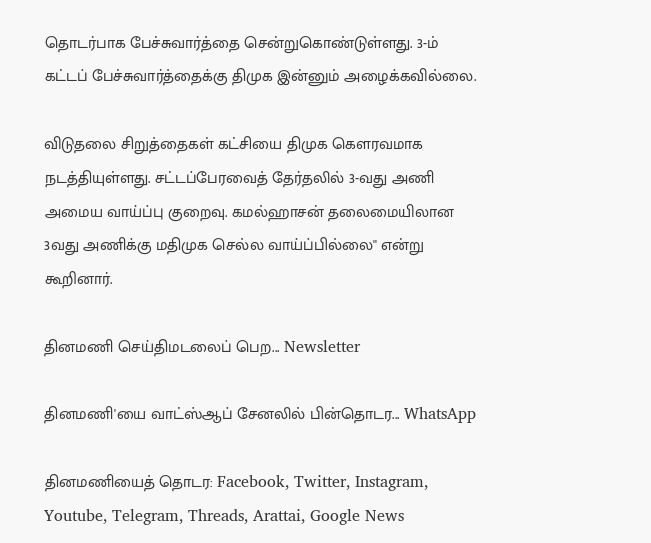தொடர்பாக பேச்சுவார்த்தை சென்றுகொண்டுள்ளது. 3-ம் கட்டப் பேச்சுவார்த்தைக்கு திமுக இன்னும் அழைக்கவில்லை.

விடுதலை சிறுத்தைகள் கட்சியை திமுக கெளரவமாக நடத்தியுள்ளது. சட்டப்பேரவைத் தேர்தலில் 3-வது அணி அமைய வாய்ப்பு குறைவு. கமல்ஹாசன் தலைமையிலான 3வது அணிக்கு மதிமுக செல்ல வாய்ப்பில்லை'' என்று கூறினார்.

தினமணி செய்திமடலைப் பெற... Newsletter

தினமணி'யை வாட்ஸ்ஆப் சேனலில் பின்தொடர... WhatsApp

தினமணியைத் தொடர: Facebook, Twitter, Instagram, Youtube, Telegram, Threads, Arattai, Google News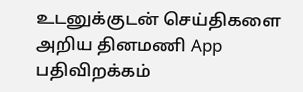உடனுக்குடன் செய்திகளை அறிய தினமணி App பதிவிறக்கம்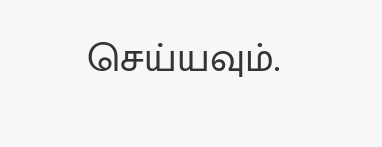செய்யவும்.